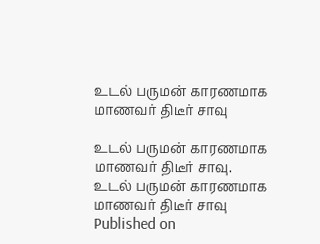உடல் பருமன் காரணமாக மாணவர் திடீர் சாவு

உடல் பருமன் காரணமாக மாணவர் திடீர் சாவு.
உடல் பருமன் காரணமாக மாணவர் திடீர் சாவு
Published on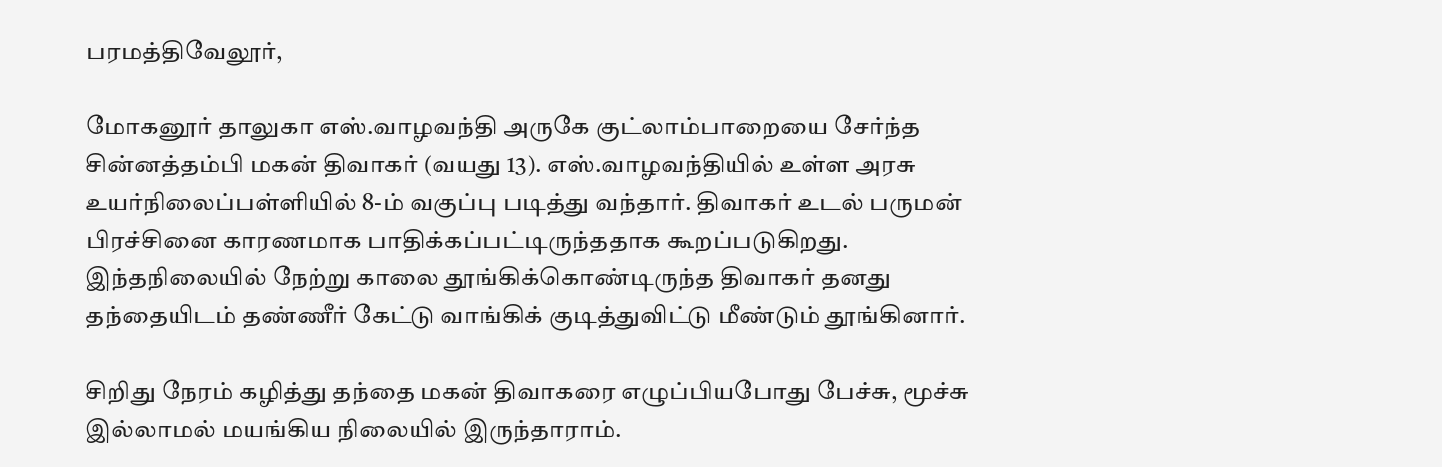பரமத்திவேலூர்,

மோகனூர் தாலுகா எஸ்.வாழவந்தி அருகே குட்லாம்பாறையை சேர்ந்த சின்னத்தம்பி மகன் திவாகர் (வயது 13). எஸ்.வாழவந்தியில் உள்ள அரசு உயர்நிலைப்பள்ளியில் 8-ம் வகுப்பு படித்து வந்தார். திவாகர் உடல் பருமன் பிரச்சினை காரணமாக பாதிக்கப்பட்டிருந்ததாக கூறப்படுகிறது. இந்தநிலையில் நேற்று காலை தூங்கிக்கொண்டிருந்த திவாகர் தனது தந்தையிடம் தண்ணீர் கேட்டு வாங்கிக் குடித்துவிட்டு மீண்டும் தூங்கினார்.

சிறிது நேரம் கழித்து தந்தை மகன் திவாகரை எழுப்பியபோது பேச்சு, மூச்சு இல்லாமல் மயங்கிய நிலையில் இருந்தாராம்.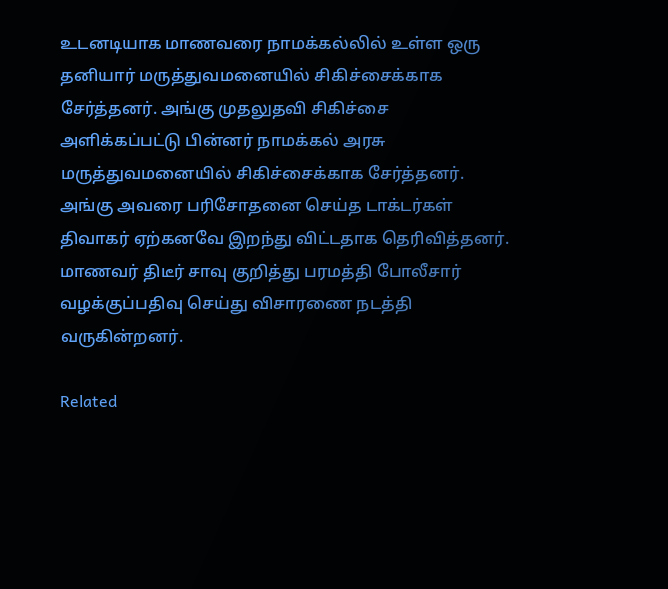உடனடியாக மாணவரை நாமக்கல்லில் உள்ள ஒரு தனியார் மருத்துவமனையில் சிகிச்சைக்காக சேர்த்தனர். அங்கு முதலுதவி சிகிச்சை அளிக்கப்பட்டு பின்னர் நாமக்கல் அரசு மருத்துவமனையில் சிகிச்சைக்காக சேர்த்தனர். அங்கு அவரை பரிசோதனை செய்த டாக்டர்கள் திவாகர் ஏற்கனவே இறந்து விட்டதாக தெரிவித்தனர். மாணவர் திடீர் சாவு குறித்து பரமத்தி போலீசார் வழக்குப்பதிவு செய்து விசாரணை நடத்தி வருகின்றனர்.

Related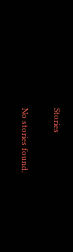Stories

No stories found.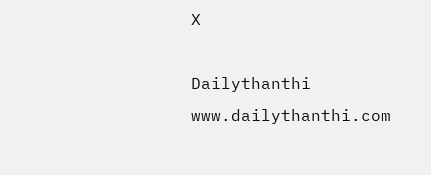X

Dailythanthi
www.dailythanthi.com